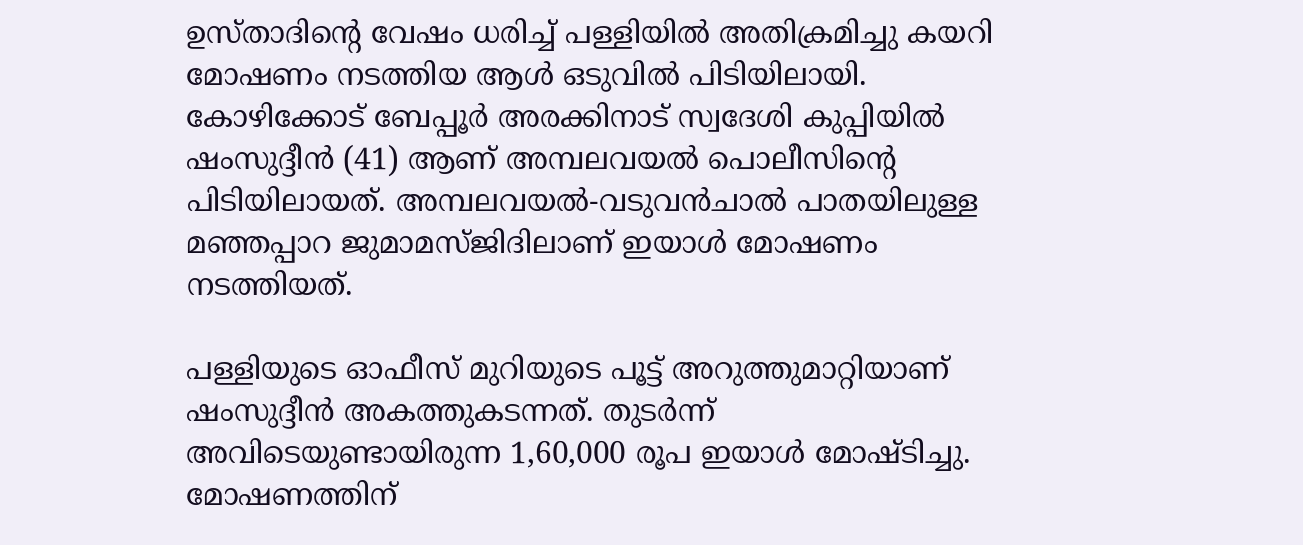ഉസ്‌താദിന്റെ വേഷം ധരിച്ച് പള്ളിയിൽ അതിക്രമിച്ചു കയറി മോഷണം നടത്തിയ ആൾ ഒടുവിൽ പിടിയിലായി. കോഴിക്കോട് ബേപ്പൂർ അരക്കിനാട് സ്വദേശി കുപ്പിയിൽ ഷംസുദ്ദീൻ (41) ആണ് അമ്പലവയൽ പൊലീസിന്റെ പിടിയിലായത്. അമ്പലവയൽ-വടുവൻചാൽ പാതയിലുള്ള മഞ്ഞപ്പാറ ജുമാമസ്‌ജിദിലാണ് ഇയാൾ മോഷണം നടത്തിയത്.

പള്ളിയുടെ ഓഫീസ് മുറിയുടെ പൂട്ട് അറുത്തുമാറ്റിയാണ് ഷംസുദ്ദീൻ അകത്തുകടന്നത്. തുടർന്ന് അവിടെയുണ്ടായിരുന്ന 1,60,000 രൂപ ഇയാൾ മോഷ്ടിച്ചു. മോഷണത്തിന്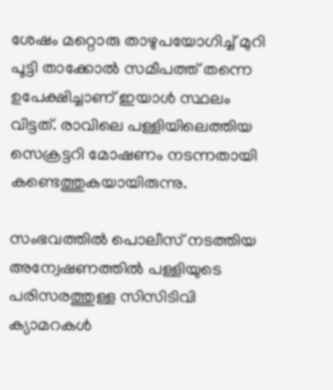ശേഷം മറ്റൊരു താഴുപയോഗിച്ച് മുറി പൂട്ടി താക്കോൽ സമീപത്ത് തന്നെ ഉപേക്ഷിച്ചാണ് ഇയാൾ സ്ഥലം വിട്ടത്. രാവിലെ പള്ളിയിലെത്തിയ സെക്രട്ടറി മോഷണം നടന്നതായി കണ്ടെത്തുകയായിരുന്നു.

സംഭവത്തിൽ പൊലീസ് നടത്തിയ അന്വേഷണത്തിൽ പള്ളിയുടെ പരിസരത്തുള്ള സിസിടിവി ക്യാമറകൾ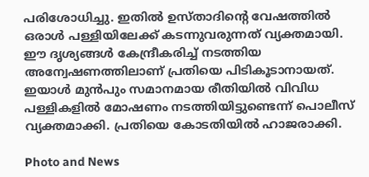പരിശോധിച്ചു. ഇതിൽ ഉസ്‌താദിന്റെ വേഷത്തിൽ ഒരാൾ പള്ളിയിലേക്ക് കടന്നുവരുന്നത് വ്യക്തമായി. ഈ ദൃശ്യങ്ങൾ കേന്ദ്രീകരിച്ച് നടത്തിയ അന്വേഷണത്തിലാണ് പ്രതിയെ പിടികൂടാനായത്. ഇയാൾ മുൻപും സമാനമായ രീതിയിൽ വിവിധ പള്ളികളിൽ മോഷണം നടത്തിയിട്ടുണ്ടെന്ന് പൊലീസ് വ്യക്തമാക്കി. പ്രതിയെ കോടതിയിൽ ഹാജരാക്കി.

Photo and News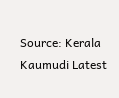Source: Kerala Kaumudi Latest